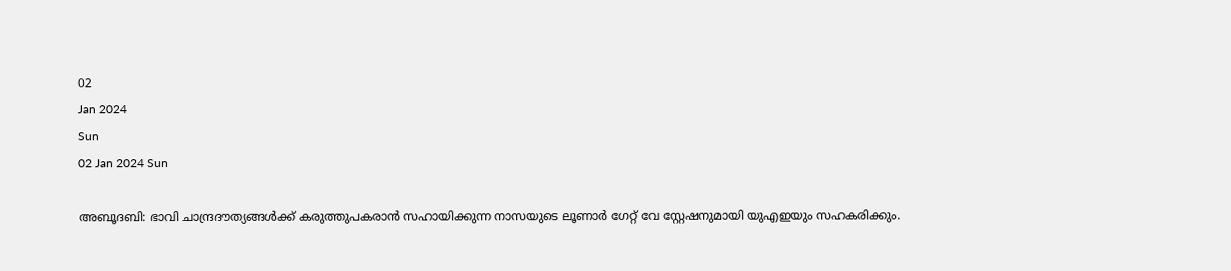02
Jan 2024
Sun
02 Jan 2024 Sun

അബൂദബി: ഭാവി ചാന്ദ്രദൗത്യങ്ങൾക്ക് കരുത്തുപകരാൻ സഹായിക്കുന്ന നാസയുടെ ലൂണാർ ഗേറ്റ് വേ സ്റ്റേഷനുമായി യുഎഇയും സഹകരിക്കും.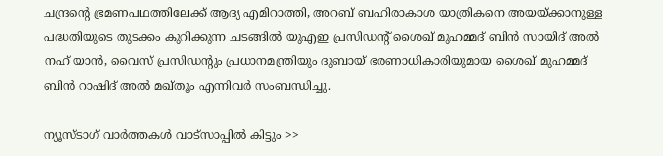ചന്ദ്രന്റെ ഭ്രമണപഥത്തിലേക്ക് ആദ്യ എമിറാത്തി, അറബ് ബഹിരാകാശ യാത്രികനെ അയയ്ക്കാനുള്ള പദ്ധതിയുടെ തുടക്കം കുറിക്കുന്ന ചടങ്ങിൽ യുഎഇ പ്രസിഡന്റ് ശൈഖ് മുഹമ്മദ് ബിൻ സായിദ് അൽ നഹ് യാൻ, വൈസ് പ്രസിഡന്റും പ്രധാനമന്ത്രിയും ദുബായ് ഭരണാധികാരിയുമായ ശൈഖ് മുഹമ്മദ് ബിൻ റാഷിദ് അൽ മഖ്തൂം എന്നിവർ സംബന്ധിച്ചു.

ന്യൂസ്ടാഗ് വാര്‍ത്തകള്‍ വാട്‌സാപ്പില്‍ കിട്ടും >>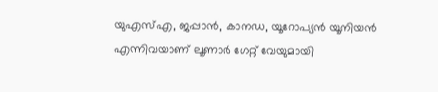യുഎസ്എ, ജപ്പാൻ, കാനഡ, യൂറോപ്യൻ യൂനിയൻ എന്നിവയാണ് ലൂണാർ ഗേറ്റ് വേയുമായി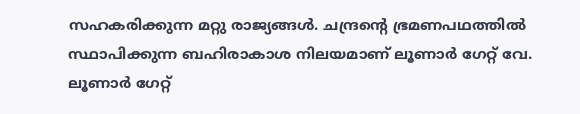സഹകരിക്കുന്ന മറ്റു രാജ്യങ്ങൾ. ചന്ദ്രന്റെ ഭ്രമണപഥത്തിൽ സ്ഥാപിക്കുന്ന ബഹിരാകാശ നിലയമാണ് ലൂണാർ ഗേറ്റ് വേ. ലൂണാർ ഗേറ്റ്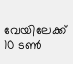വേയിലേക്ക് 10 ടൺ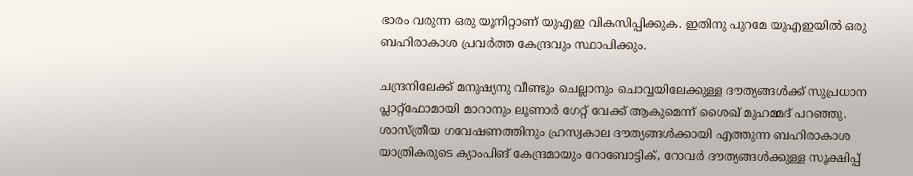ഭാരം വരുന്ന ഒരു യൂനിറ്റാണ് യുഎഇ വികസിപ്പിക്കുക. ഇതിനു പുറമേ യുഎഇയിൽ ഒരു ബഹിരാകാശ പ്രവർത്ത കേന്ദ്രവും സ്ഥാപിക്കും.

ചന്ദ്രനിലേക്ക് മനുഷ്യനു വീണ്ടും ചെല്ലാനും ചൊവ്വയിലേക്കുള്ള ദൗത്യങ്ങൾക്ക് സുപ്രധാന പ്ലാറ്റ്ഫോമായി മാറാനും ലൂണാർ ഗേറ്റ് വേക്ക് ആകുമെന്ന് ശൈഖ് മുഹമ്മദ് പറഞ്ഞു. ശാസ്ത്രീയ ഗവേഷണത്തിനും ഹ്രസ്വകാല ദൗത്യങ്ങൾക്കായി എത്തുന്ന ബഹിരാകാശ യാത്രികരുടെ ക്യാംപിങ് കേന്ദ്രമായും റോബോട്ടിക്, റോവർ ദൗത്യങ്ങൾക്കുള്ള സൂക്ഷിപ്പ്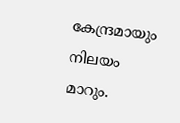കേന്ദ്രമായും നിലയം മാറും.